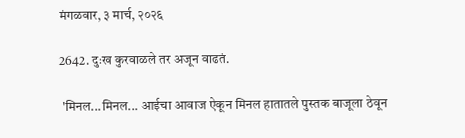मंगळवार, ३ मार्च, २०२६

2642. दुःख कुरवाळले तर अजून वाढतं.

 'मिनल...मिनल... आईचा आवाज ऐकून मिनल हातातले पुस्तक बाजूला ठेवून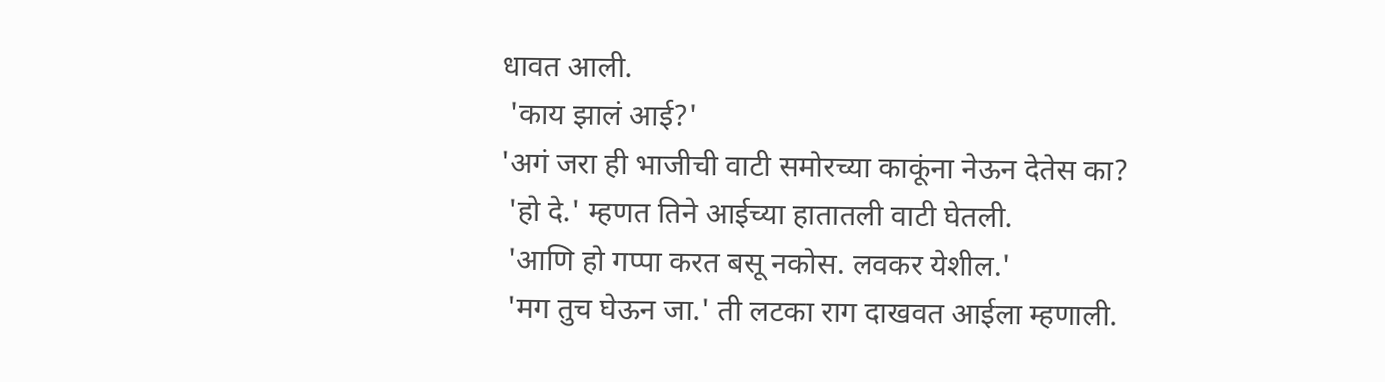धावत आली.
 'काय झालं आई?'
'अगं जरा ही भाजीची वाटी समोरच्या काकूंना नेऊन देतेस का?
 'हो दे.' म्हणत तिने आईच्या हातातली वाटी घेतली.
 'आणि हो गप्पा करत बसू नकोस. लवकर येशील.'
 'मग तुच घेऊन जा.' ती लटका राग दाखवत आईला म्हणाली.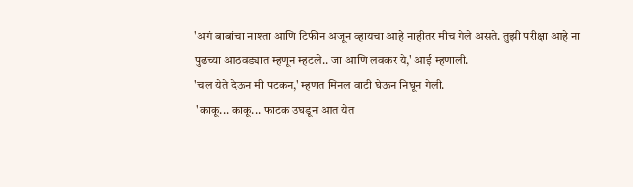'अगं बाबांचा नाश्ता आणि टिफीन अजून व्हायचा आहे नाहीतर मीच गेले असते. तुझी परीक्षा आहे ना पुढच्या आठवड्यात म्हणून म्हटले.. जा आणि लवकर ये,' आई म्हणाली.
'चल येते देऊन मी पटकन,' म्हणत मिनल वाटी घेऊन निघून गेली.
 'काकू... काकू... फाटक उघडून आत येत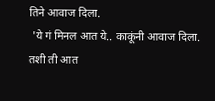तिने आवाज दिला.
 'ये गं मिनल आत ये.. काकूंनी आवाज दिला. तशी ती आत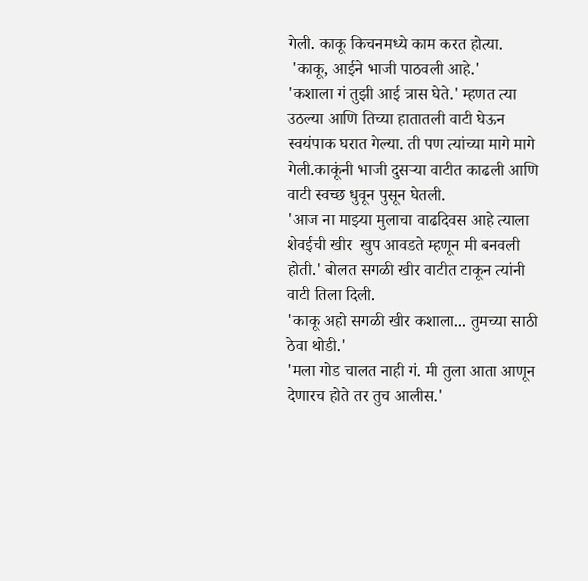गेली. काकू किचनमध्ये काम करत होत्या.
 'काकू, आईने भाजी पाठवली आहे.'
'कशाला गं तुझी आई त्रास घेते.' म्हणत त्या उठल्या आणि तिच्या हातातली वाटी घेऊन स्वयंपाक घरात गेल्या. ती पण त्यांच्या मागे मागे गेली.काकूंनी भाजी दुसऱ्या वाटीत काढली आणि वाटी स्वच्छ धुवून पुसून घेतली.
'आज ना माझ्या मुलाचा वाढदिवस आहे त्याला शेवईची खीर  खुप आवडते म्हणून मी बनवली होती.' बोलत सगळी खीर वाटीत टाकून त्यांनी वाटी तिला दिली.
'काकू अहो सगळी खीर कशाला... तुमच्या साठी ठेवा थोडी.'
'मला गोड चालत नाही गं. मी तुला आता आणून देणारच होते तर तुच आलीस.'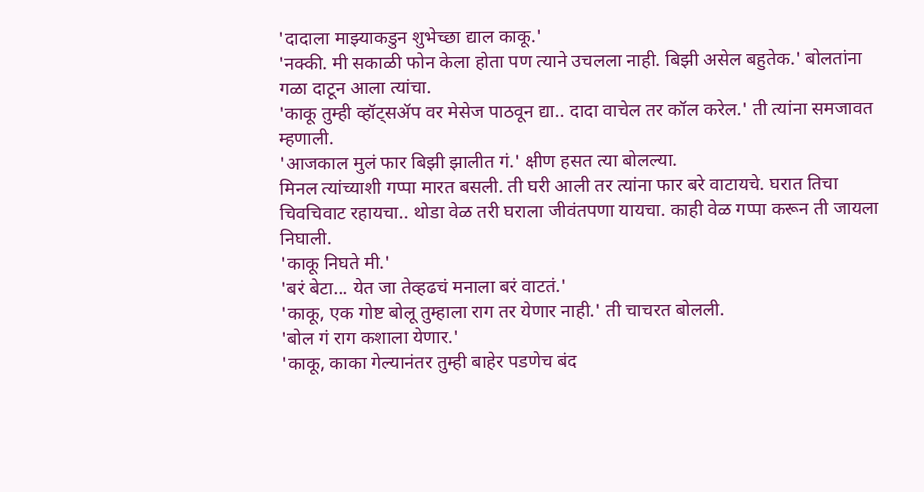'दादाला माझ्याकडुन शुभेच्छा द्याल काकू.'
'नक्की. मी सकाळी फोन केला होता पण त्याने उचलला नाही. बिझी असेल बहुतेक.' बोलतांना गळा दाटून आला त्यांचा.
'काकू तुम्ही व्हॉट्सॲप वर मेसेज पाठवून द्या.. दादा वाचेल तर कॉल करेल.' ती त्यांना समजावत म्हणाली.
'आजकाल मुलं फार बिझी झालीत गं.' क्षीण हसत त्या बोलल्या.
मिनल त्यांच्याशी गप्पा मारत बसली. ती घरी आली तर त्यांना फार बरे वाटायचे. घरात तिचा चिवचिवाट रहायचा.. थोडा वेळ तरी घराला जीवंतपणा यायचा. काही वेळ गप्पा करून ती जायला निघाली.
'काकू निघते मी.'
'बरं बेटा... येत जा तेव्हढचं मनाला बरं वाटतं.'
'काकू, एक गोष्ट बोलू तुम्हाला राग तर येणार नाही.' ती चाचरत बोलली.
'बोल गं राग कशाला येणार.'
'काकू, काका गेल्यानंतर तुम्ही बाहेर पडणेच बंद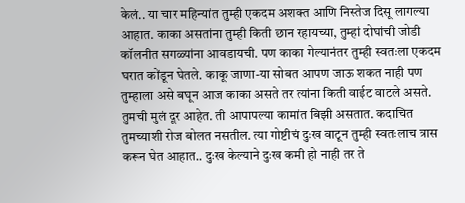केलं.. या चार महिन्यांत तुम्ही एकदम अशक्त आणि निस्तेज दिसू लागल्या आहात. काका असतांना तुम्ही किती छान रहायच्या, तुम्हां दोघांची जोडी कॉलनीत सगळ्यांना आवडायची. पण काका गेल्यानंतर तुम्ही स्वतःला एकदम घरात कोंडून घेतले. काकू जाणा-या सोबत आपण जाऊ शकत नाही पण तुम्हाला असे बघून आज काका असते तर त्यांना किती वाईट वाटले असते. तुमची मुलं दूर आहेत. ती आपापल्या कामांत बिझी असतात. कदाचित तुमच्याशी रोज बोलत नसतील. त्या गोष्टीचं दुःख वाटून तुम्ही स्वतःलाच त्रास करून घेत आहात.. दुःख केल्याने दुःख कमी हो नाही तर ते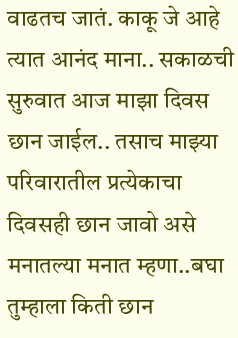वाढतच जातं. काकू जे आहे त्यात आनंद माना.. सकाळची सुरुवात आज माझा दिवस छान जाईल.. तसाच माझ्या परिवारातील प्रत्येकाचा दिवसही छान जावो असे मनातल्या मनात म्हणा..बघा तुम्हाला किती छान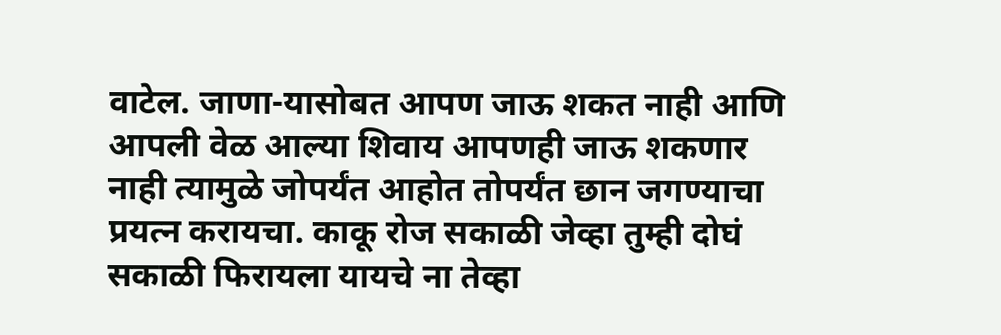वाटेल. जाणा-यासोबत आपण जाऊ शकत नाही आणि आपली वेळ आल्या शिवाय आपणही जाऊ शकणार नाही त्यामुळे जोपर्यंत आहोत तोपर्यंत छान जगण्याचा प्रयत्न करायचा. काकू रोज सकाळी जेव्हा तुम्ही दोघं सकाळी फिरायला यायचे ना तेव्हा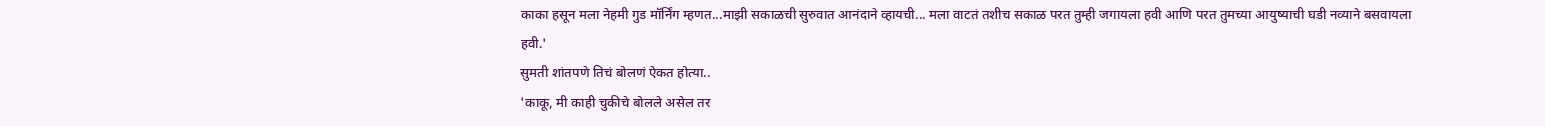काका हसून मला नेहमी गुड मॉर्निंग म्हणत...माझी सकाळची सुरुवात आनंदाने व्हायची... मला वाटतं तशीच सकाळ परत तुम्ही जगायला हवी आणि परत तुमच्या आयुष्याची घडी नव्याने बसवायला हवी.'
सुमती शांतपणे तिचं बोलणं ऐकत होत्या..
'काकू, मी काही चुकीचे बोलले असेल तर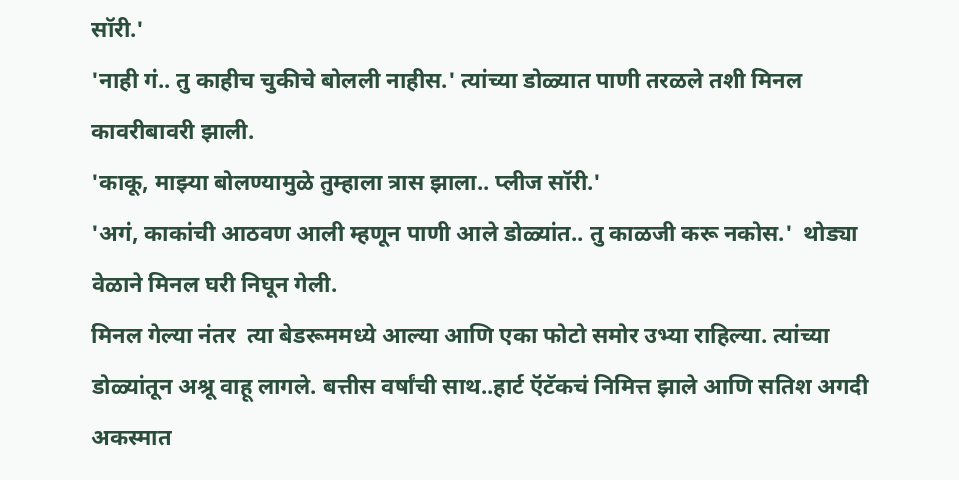सॉरी.'
'नाही गं.. तु काहीच चुकीचे बोलली नाहीस.' त्यांच्या डोळ्यात पाणी तरळले तशी मिनल कावरीबावरी झाली.
'काकू, माझ्या बोलण्यामुळे तुम्हाला त्रास झाला.. प्लीज सॉरी.'
'अगं, काकांची आठवण आली म्हणून पाणी आले डोळ्यांत.. तु काळजी करू नकोस.'  थोड्या वेळाने मिनल घरी निघून गेली.
मिनल गेल्या नंतर  त्या बेडरूममध्ये आल्या आणि एका फोटो समोर उभ्या राहिल्या. त्यांच्या डोळ्यांतून अश्रू वाहू लागले. बत्तीस वर्षांची साथ..हार्ट ऍटॅकचं निमित्त झाले आणि सतिश अगदी अकस्मात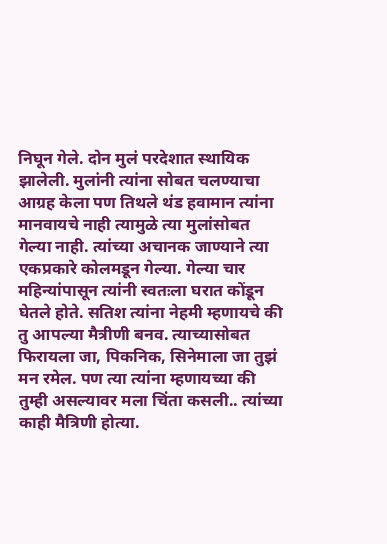निघून गेले. दोन मुलं परदेशात स्थायिक झालेली. मुलांनी त्यांना सोबत चलण्याचा आग्रह केला पण तिथले थंड हवामान त्यांना मानवायचे नाही त्यामुळे त्या मुलांसोबत गेल्या नाही. त्यांच्या अचानक जाण्याने त्या एकप्रकारे कोलमडून गेल्या. गेल्या चार महिन्यांपासून त्यांनी स्वतःला घरात कोंडून घेतले होते. सतिश त्यांना नेहमी म्हणायचे की तु आपल्या मैत्रीणी बनव. त्याच्यासोबत फिरायला जा‌, पिकनिक, सिनेमाला जा तुझं मन रमेल. पण त्या त्यांना म्हणायच्या की तुम्ही असल्यावर मला चिंता कसली.. त्यांच्या काही मैत्रिणी होत्या.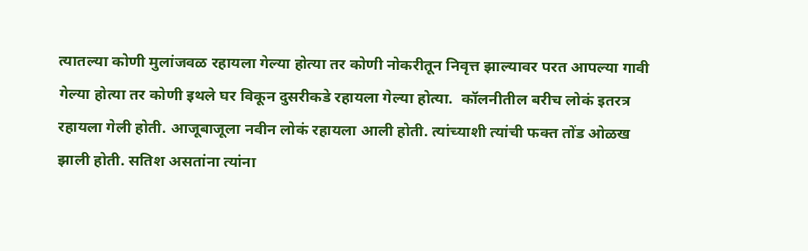त्यातल्या कोणी मुलांजवळ रहायला गेल्या होत्या तर कोणी नोकरीतून निवृत्त झाल्यावर परत आपल्या गावी गेल्या होत्या तर कोणी इथले घर विकून दुसरीकडे रहायला गेल्या होत्या.  कॉलनीतील बरीच लोकं इतरत्र रहायला गेली होती. आजूबाजूला नवीन लोकं रहायला आली होती. त्यांच्याशी त्यांची फक्त तोंड ओळख झाली होती. सतिश असतांना त्यांना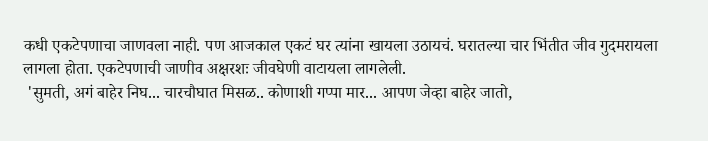कधी एकटेपणाचा जाणवला नाही. पण आजकाल एकटं घर त्यांना खायला उठायचं. घरातल्या चार भिंतीत जीव गुदमरायला लागला होता. एकटेपणाची जाणीव अक्षरशः जीवघेणी वाटायला लागलेली.
 'सुमती, अगं बाहेर निघ... चारचौघात मिसळ.. कोणाशी गप्पा मार... आपण जेव्हा बाहेर जातो,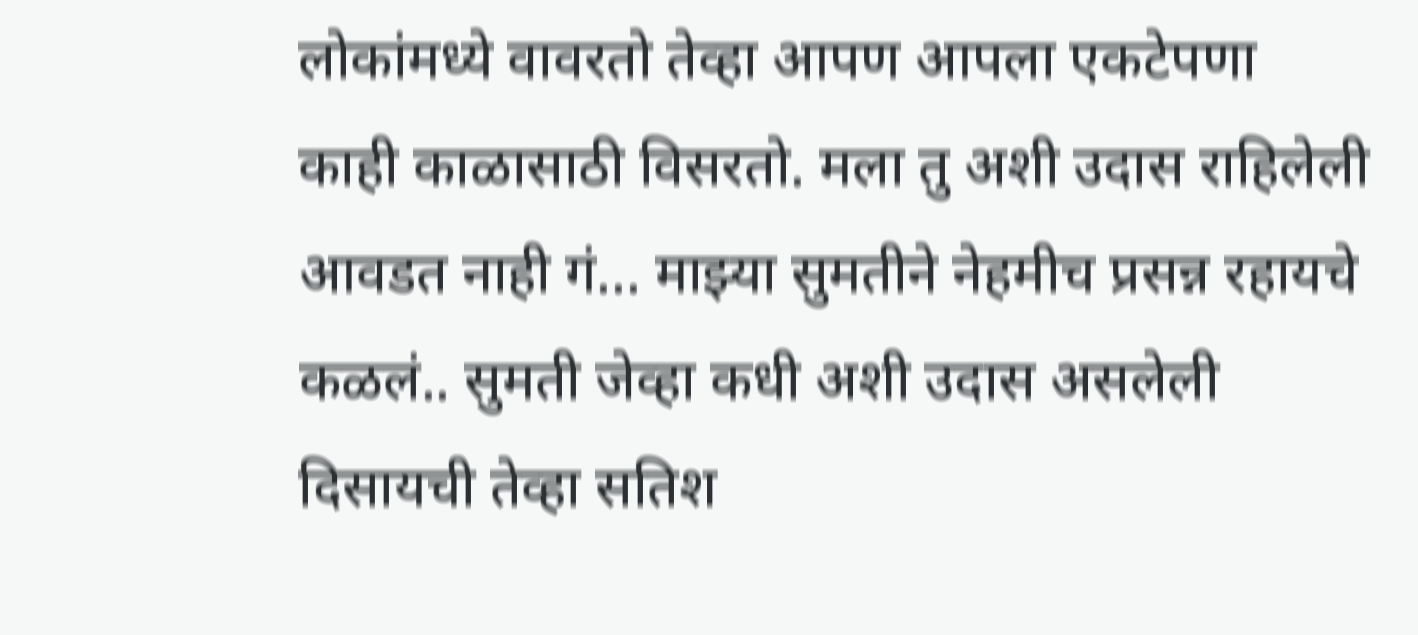लोकांमध्ये वावरतो तेव्हा आपण आपला एकटेपणा काही काळासाठी विसरतो. मला तु अशी उदास राहिलेली आवडत नाही गं... माझ्या सुमतीने नेहमीच प्रसन्न रहायचे कळलं.. सुमती जेव्हा कधी अशी उदास असलेली दिसायची तेव्हा सतिश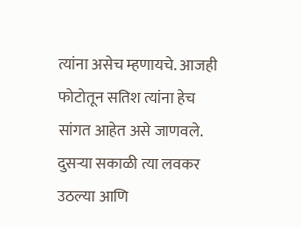त्यांना असेच म्हणायचे. आजही फोटोतून सतिश त्यांना हेच सांगत आहेत असे जाणवले.
दुसऱ्या सकाळी त्या लवकर उठल्या आणि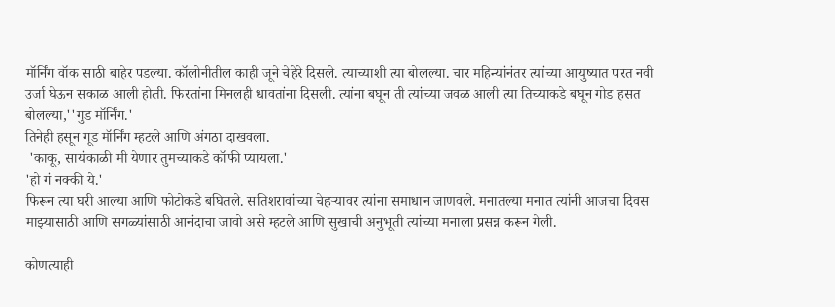मॉर्निंग वॉक साठी बाहेर पडल्या. कॉलोनीतील काही जूने चेहेरे दिसले. त्याच्याशी त्या बोलल्या. चार महिन्यांनंतर त्यांच्या आयुष्यात परत नवी उर्जा घेऊन सकाळ आली होती. फिरतांना मिनलही धावतांना दिसली. त्यांना बघून ती त्यांच्या जवळ आली त्या तिच्याकडे बघून गोड हसत बोलल्या,''गुड मॉर्निंग.'
तिनेही हसून गूड मॉर्निंग म्हटले आणि अंगठा दाखवला.
 'काकू, सायंकाळी मी येणार तुमच्याकडे कॉफी प्यायला.'
'हो गं नक्की ये.'
फिरून त्या घरी आल्या आणि फोटोकडे बघितले. सतिशरावांच्या चेहऱ्यावर त्यांना समाधान जाणवले. मनातल्या मनात त्यांनी आजचा दिवस माझ्यासाठी आणि सगळ्यांसाठी आनंदाचा जावो असे म्हटले आणि सुखाची अनुभूती त्यांच्या मनाला प्रसन्न करून गेली.

कोणत्याही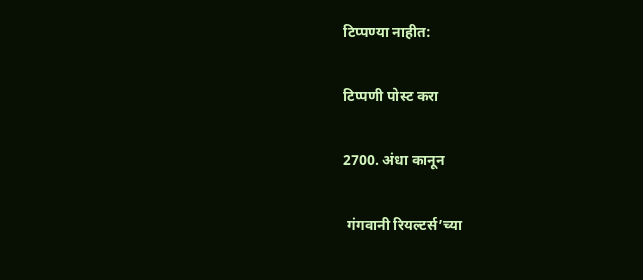टिप्पण्‍या नाहीत:

टिप्पणी पोस्ट करा

2700. अंधा कानून

 गंगवानी रियल्टर्स’च्या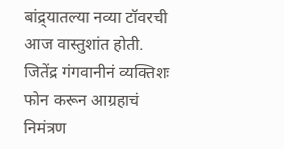बांद्र्यातल्या नव्या टॉवरची आज वास्तुशांत होती. जितेंद्र गंगवानीनं व्यक्तिशः फोन करून आग्रहाचं निमंत्रण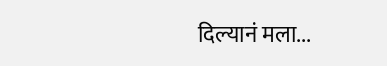दिल्यानं मला...